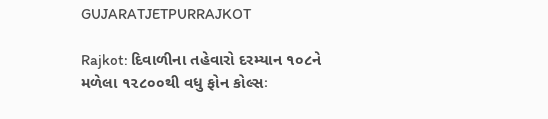GUJARATJETPURRAJKOT

Rajkot: દિવાળીના તહેવારો દરમ્યાન ૧૦૮ને મળેલા ૧૨૮૦૦થી વધુ ફોન કોલ્સઃ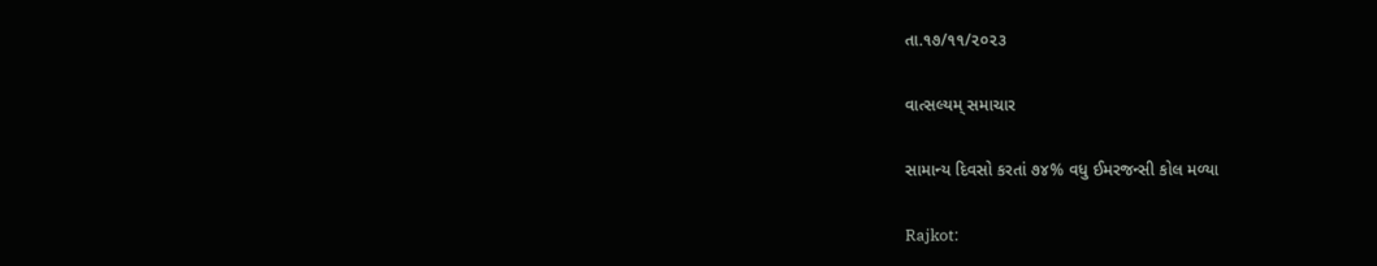તા.૧૭/૧૧/૨૦૨૩

વાત્સલ્યમ્ સમાચાર

સામાન્ય દિવસો કરતાં ૭૪% વધુ ઈમરજન્સી કોલ મળ્યા

Rajkot: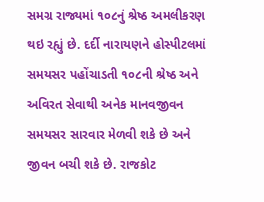સમગ્ર રાજ્યમાં ૧૦૮નું શ્રેષ્ઠ અમલીકરણ થઇ રહ્યું છે. દર્દી નારાયણને હોસ્પીટલમાં સમયસર પહોંચાડતી ૧૦૮ની શ્રેષ્ઠ અને અવિરત સેવાથી અનેક માનવજીવન સમયસર સારવાર મેળવી શકે છે અને જીવન બચી શકે છે. રાજકોટ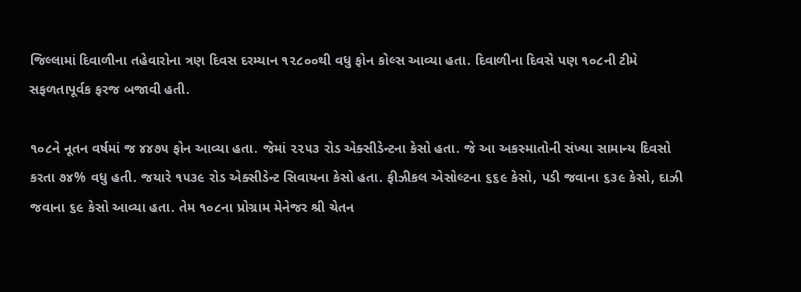જિલ્લામાં દિવાળીના તહેવારોના ત્રણ દિવસ દરમ્યાન ૧૨૮૦૦થી વધુ ફોન કોલ્સ આવ્યા હતા. દિવાળીના દિવસે પણ ૧૦૮ની ટીમે સફળતાપૂર્વક ફરજ બજાવી હતી.

૧૦૮ને નૂતન વર્ષમાં જ ૪૪૭૫ ફોન આવ્યા હતા. જેમાં ૨૨૫૩ રોડ એક્સીડેન્ટના કેસો હતા. જે આ અકસ્માતોની સંખ્યા સામાન્ય દિવસો કરતા ૭૪% વધુ હતી. જયારે ૧૫૩૯ રોડ એક્સીડેન્ટ સિવાયના કેસો હતા. ફીઝીકલ એસોલ્ટના ૬૬૯ કેસો, પડી જવાના ૬૩૯ કેસો, દાઝી જવાના ૬૯ કેસો આવ્યા હતા. તેમ ૧૦૮ના પ્રોગ્રામ મેનેજર શ્રી ચેતન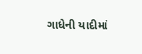ગાધેની યાદીમાં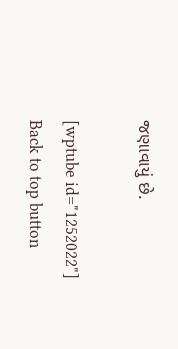જણાવાયું છે.

[wptube id="1252022"]
Back to top button